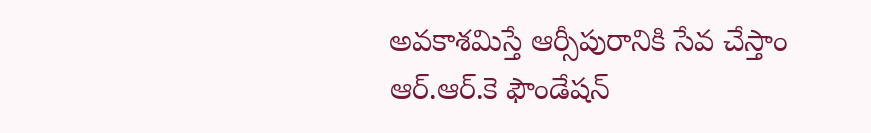అవకాశమిస్తే ఆర్సీపురానికి సేవ చేస్తాం
ఆర్.ఆర్.కె ఫౌండేషన్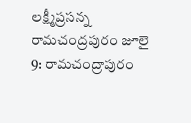లక్ష్మీప్రసన్న
రామచంద్రపురం జూలై 9: రామచంద్రాపురం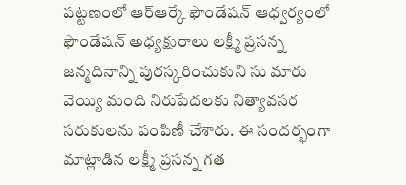పట్టణంలో ఆర్ఆర్కే ఫౌండేషన్ ఆధ్వర్యంలో ఫౌండేషన్ అధ్యక్షురాలు లక్ష్మీ ప్రసన్న జన్మదినాన్ని పురస్కరించుకుని సు మారు వెయ్యి మంది నిరుపేదలకు నిత్యావసర సరుకులను పంపిణీ చేశారు. ఈ సందర్భంగా మాట్లాడిన లక్ష్మీ ప్రసన్న గత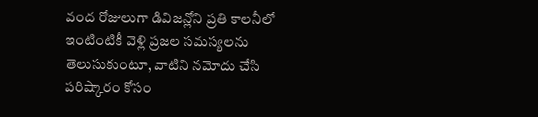వంద రోజులుగా డివిజన్లోని ప్రతి కాలనీలో ఇంటింటికీ వెళ్లి ప్రజల సమస్యలను తెలుసుకుంటూ, వాటిని నమోదు చేసి పరిష్కారం కోసం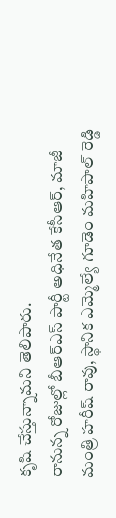కృషి చేస్తున్నామని తెలిపారు.
రానున్న రోజుల్లో బీఆర్ఎస్ పార్టీ అధినేత కేసీఆర్, మాజీ మంత్రి హరీష్ రావు, స్థానిక ఎమ్మెల్యే గూడెం మహిపాల్ రెడ్డి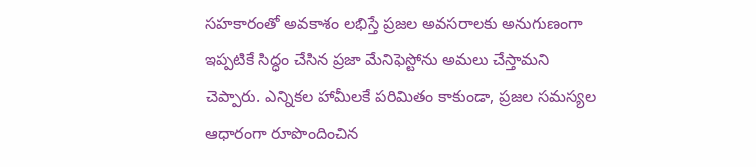సహకారంతో అవకాశం లభిస్తే ప్రజల అవసరాలకు అనుగుణంగా ఇప్పటికే సిద్ధం చేసిన ప్రజా మేనిఫెస్టోను అమలు చేస్తామని చెప్పారు. ఎన్నికల హామీలకే పరిమితం కాకుండా, ప్రజల సమస్యల ఆధారంగా రూపొందించిన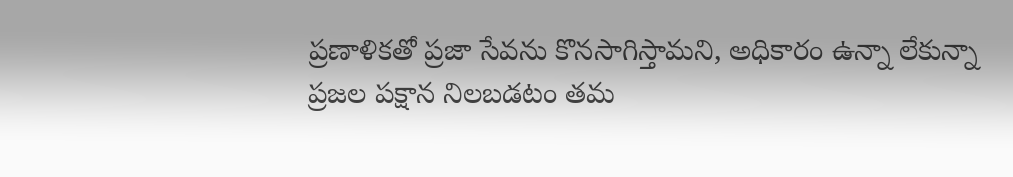ప్రణాళికతో ప్రజా సేవను కొనసాగిస్తామని, అధికారం ఉన్నా లేకున్నా ప్రజల పక్షాన నిలబడటం తమ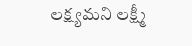లక్ష్యమని లక్ష్మీ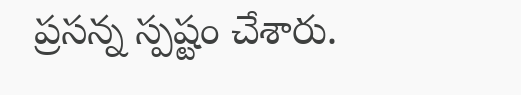ప్రసన్న స్పష్టం చేశారు.